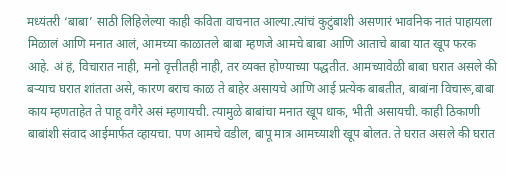मध्यंतरी ‘बाबा’ साठी लिहिलेल्या काही कविता वाचनात आल्या.त्यांचं कुटुंबाशी असणारं भावनिक नातं पाहायला मिळालं आणि मनात आलं, आमच्या काळातले बाबा म्हणजे आमचे बाबा आणि आताचे बाबा यात खूप फरक आहे. अं हं, विचारात नाही, मनो वृत्तीतही नाही, तर व्यक्त होण्याच्या पद्धतीत. आमच्यावेळी बाबा घरात असले की बऱ्याच घरात शांतता असे, कारण बराच काळ ते बाहेर असायचे आणि आई प्रत्येक बाबतीत, बाबांना विचारू,बाबा काय म्हणताहेत ते पाहू वगैरे असं म्हणायची. त्यामुळे बाबांचा मनात खूप धाक, भीती असायची. काही ठिकाणी बाबांशी संवाद आईमार्फत व्हायचा. पण आमचे वडील, बापू मात्र आमच्याशी खूप बोलत. ते घरात असले की घरात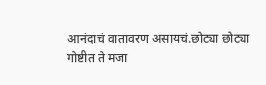आनंदाचं वातावरण असायचं.छोट्या छोट्या गोष्टीत ते मजा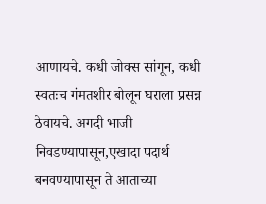आणायचे. कधी जोक्स सांगून, कधी स्वतःच गंमतशीर बोलून घराला प्रसन्न ठेवायचे. अगदी भाजी निवडण्यापासून,एखादा पदार्थ बनवण्यापासून ते आताच्या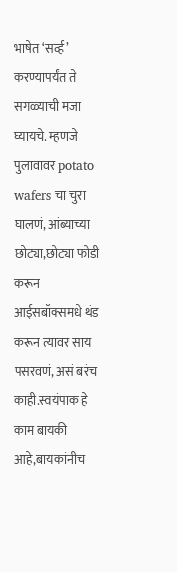भाषेत ‘सर्व्ह’ करण्यापर्यंत ते सगळ्याची मजा घ्यायचे. म्हणजे पुलावावर potato wafers चा चुरा घालणं, आंब्याच्या छोट्या,छोट्या फोडी करून आईसबॉक्समधे थंड करून त्यावर साय पसरवणं, असं बरंच काही.स्वयंपाक हे काम बायकी आहे,बायकांनीच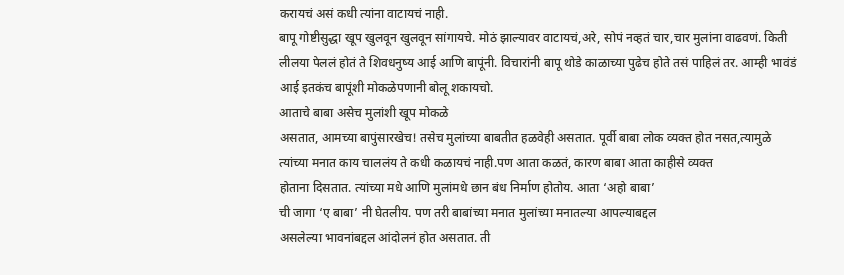करायचं असं कधी त्यांना वाटायचं नाही.
बापू गोष्टीसुद्धा खूप खुलवून खुलवून सांगायचे. मोठं झाल्यावर वाटायचं,अरे, सोपं नव्हतं चार,चार मुलांना वाढवणं. किती लीलया पेललं होतं ते शिवधनुष्य आई आणि बापूंनी. विचारांनी बापू थोडे काळाच्या पुढेच होते तसं पाहिलं तर. आम्ही भावंडं आई इतकंच बापूंशी मोकळेपणानी बोलू शकायचो.
आताचे बाबा असेच मुलांशी खूप मोकळे
असतात, आमच्या बापुंसारखेच! तसेच मुलांच्या बाबतीत हळवेही असतात. पूर्वी बाबा लोक व्यक्त होत नसत,त्यामुळे
त्यांच्या मनात काय चाललंय ते कधी कळायचं नाही.पण आता कळतं, कारण बाबा आता काहीसे व्यक्त
होताना दिसतात. त्यांच्या मधे आणि मुलांमधे छान बंध निर्माण होतोय. आता ‘अहो बाबा’
ची जागा ‘ए बाबा’ नी घेतलीय. पण तरी बाबांच्या मनात मुलांच्या मनातल्या आपल्याबद्दल
असलेल्या भावनांबद्दल आंदोलनं होत असतात. ती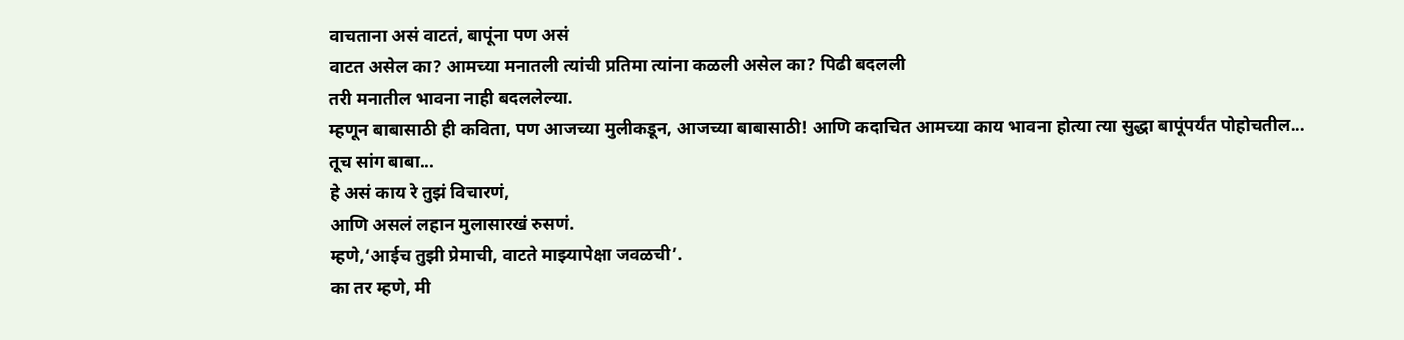वाचताना असं वाटतं, बापूंना पण असं
वाटत असेल का? आमच्या मनातली त्यांची प्रतिमा त्यांना कळली असेल का? पिढी बदलली
तरी मनातील भावना नाही बदललेल्या.
म्हणून बाबासाठी ही कविता, पण आजच्या मुलीकडून, आजच्या बाबासाठी! आणि कदाचित आमच्या काय भावना होत्या त्या सुद्धा बापूंपर्यंत पोहोचतील...
तूच सांग बाबा...
हे असं काय रे तुझं विचारणं,
आणि असलं लहान मुलासारखं रुसणं.
म्हणे,‘आईच तुझी प्रेमाची, वाटते माझ्यापेक्षा जवळची’.
का तर म्हणे, मी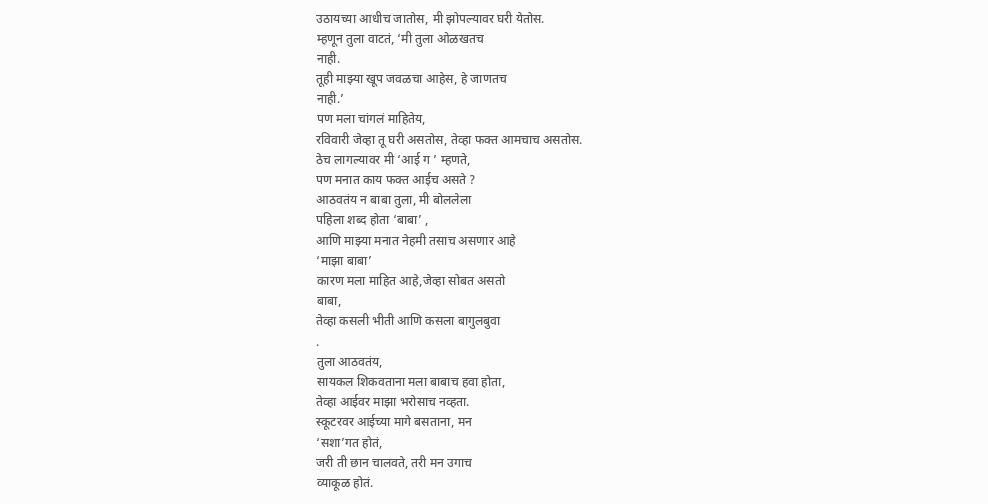उठायच्या आधीच जातोस, मी झोपल्यावर घरी येतोस.
म्हणून तुला वाटतं, ‘मी तुला ओळखतच
नाही.
तूही माझ्या खूप जवळचा आहेस, हे जाणतच
नाही.’
पण मला चांगलं माहितेय,
रविवारी जेव्हा तू घरी असतोस, तेव्हा फक्त आमचाच असतोस.
ठेच लागल्यावर मी ‘आई ग ’ म्हणते,
पण मनात काय फक्त आईच असते ?
आठवतंय न बाबा तुला, मी बोललेला
पहिला शब्द होता ‘बाबा’ ,
आणि माझ्या मनात नेहमी तसाच असणार आहे
‘माझा बाबा’
कारण मला माहित आहे,जेव्हा सोबत असतो
बाबा,
तेव्हा कसली भीती आणि कसला बागुलबुवा
.
तुला आठवतंय,
सायकल शिकवताना मला बाबाच हवा होता,
तेव्हा आईवर माझा भरोसाच नव्हता.
स्कूटरवर आईच्या मागे बसताना, मन
‘सशा’गत होतं,
जरी ती छान चालवते, तरी मन उगाच
व्याकूळ होतं.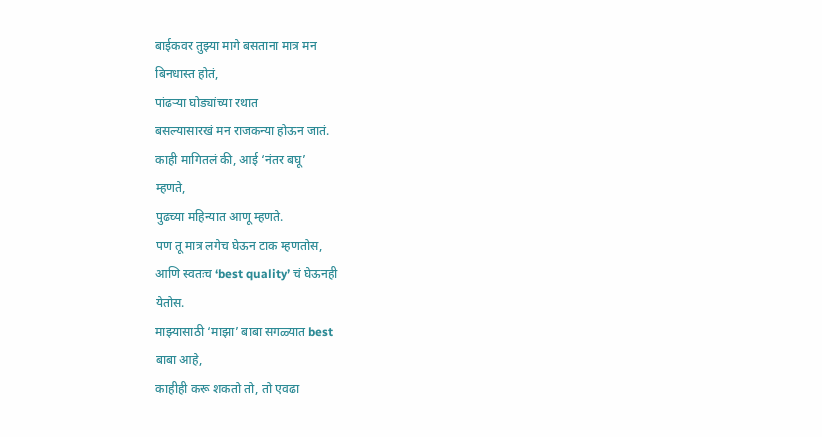बाईकवर तुझ्या मागे बसताना मात्र मन
बिनधास्त होतं,
पांढऱ्या घोड्यांच्या रथात
बसल्यासारखं मन राजकन्या होऊन जातं.
काही मागितलं की, आई ‘नंतर बघू’
म्हणते,
पुढच्या महिन्यात आणू म्हणते.
पण तू मात्र लगेच घेऊन टाक म्हणतोस,
आणि स्वतःच ‘best quality’ चं घेऊनही
येतोस.
माझ्यासाठी ‘माझा’ बाबा सगळ्यात best
बाबा आहे,
काहीही करू शकतो तो, तो एवढा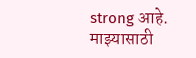strong आहे.
माझ्यासाठी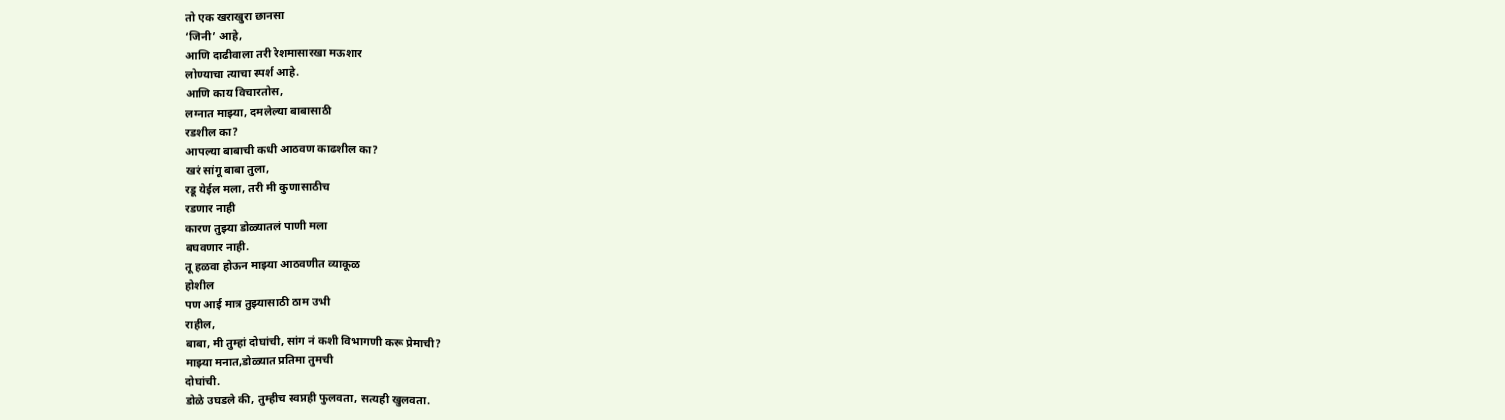तो एक खराखुरा छानसा
‘जिनी’ आहे,
आणि दाढीवाला तरी रेशमासारखा मऊशार
लोण्याचा त्याचा स्पर्श आहे.
आणि काय विचारतोस,
लग्नात माझ्या, दमलेल्या बाबासाठी
रडशील का?
आपल्या बाबाची कधी आठवण काढशील का?
खरं सांगू बाबा तुला,
रडू येईल मला, तरी मी कुणासाठीच
रडणार नाही
कारण तुझ्या डोळ्यातलं पाणी मला
बघवणार नाही.
तू हळवा होऊन माझ्या आठवणीत व्याकूळ
होशील
पण आई मात्र तुझ्यासाठी ठाम उभी
राहील,
बाबा, मी तुम्हां दोघांची, सांग नं कशी विभागणी करू प्रेमाची?
माझ्या मनात,डोळ्यात प्रतिमा तुमची
दोघांची.
डोळे उघडले की, तुम्हीच स्वप्नही फुलवता, सत्यही खुलवता.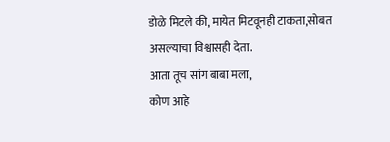डोळे मिटले की, मायेत मिटवूनही टाकता,सोबत असल्याचा विश्वासही देता.
आता तूच सांग बाबा मला,
कोण आहे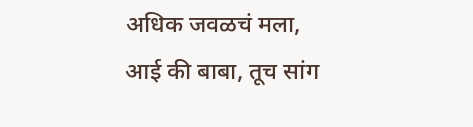अधिक जवळचं मला,
आई की बाबा, तूच सांग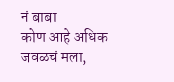नं बाबा
कोण आहे अधिक जवळचं मला,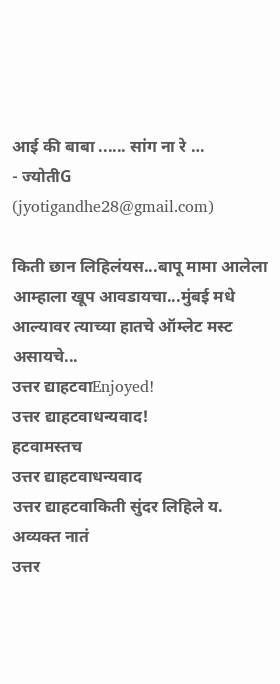आई की बाबा ...... सांग ना रे …
- ज्योतीG (jyotigandhe28@gmail.com)

किती छान लिहिलंयस...बापू मामा आलेला आम्हाला खूप आवडायचा...मुंबई मधे आल्यावर त्याच्या हातचे ऑम्लेट मस्ट असायचे...
उत्तर द्याहटवाEnjoyed!
उत्तर द्याहटवाधन्यवाद!
हटवामस्तच
उत्तर द्याहटवाधन्यवाद
उत्तर द्याहटवाकिती सुंदर लिहिले य. अव्यक्त नातं
उत्तर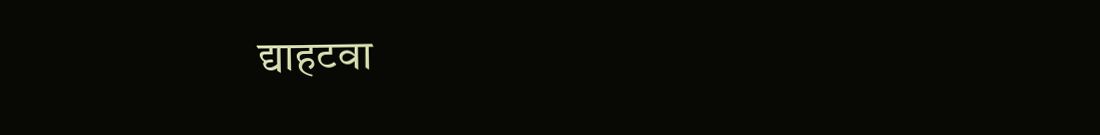द्याहटवा